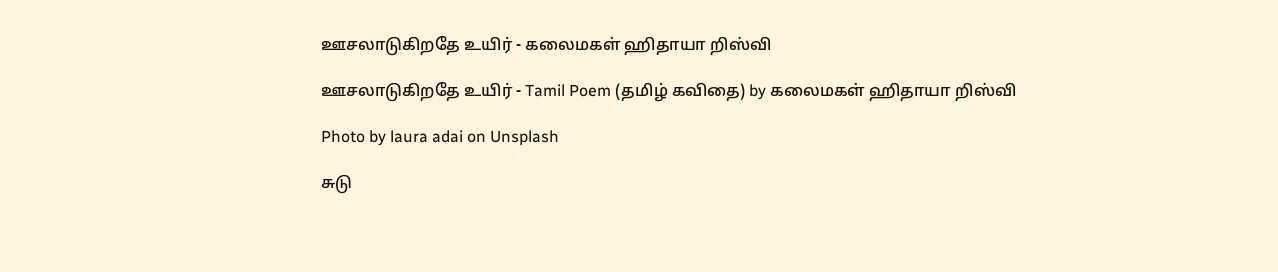ஊசலாடுகிறதே உயிர் - கலைமகள் ஹிதாயா றிஸ்வி

ஊசலாடுகிறதே உயிர் - Tamil Poem (தமிழ் கவிதை) by கலைமகள் ஹிதாயா றிஸ்வி

Photo by laura adai on Unsplash

சுடு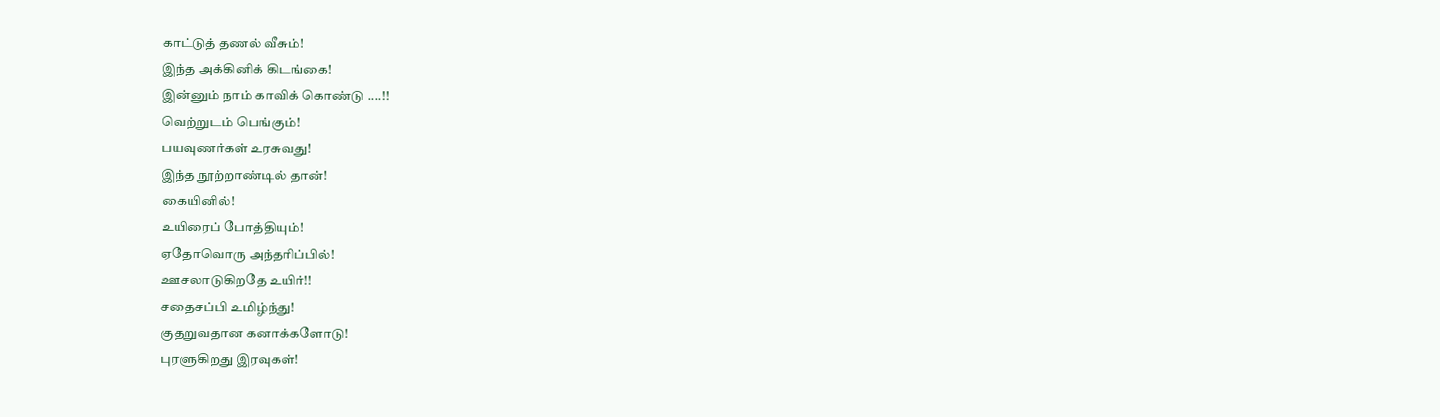காட்டுத் தணல் வீசும்!
இந்த அக்கினிக் கிடங்கை!
இன்னும் நாம் காவிக் கொண்டு ....!!
வெற்றுடம் பெங்கும்!
பயவுணர்கள் உரசுவது!
இந்த நூற்றாண்டில் தான்!
கையினில்!
உயிரைப் போத்தியும்!
ஏதோவொரு அந்தரிப்பில்!
ஊசலாடுகிறதே உயிர்!!
சதைசப்பி உமிழ்ந்து!
குதறுவதான கனாக்களோடு!
புரளுகிறது இரவுகள்!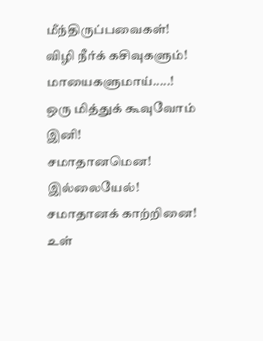மீந்திருப்பவைகள்!
விழி நீர்க் கசிவுகளும்!
மாயைகளுமாய்.....!
ஒரு மித்துக் கூவுவோம் இனி!
சமாதானமென!
இல்லையேல்!
சமாதானக் காற்றினை!
உள்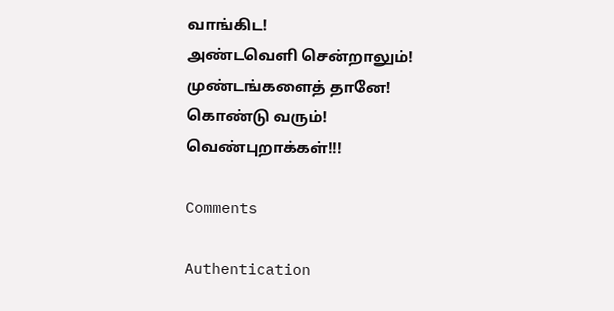வாங்கிட!
அண்டவெளி சென்றாலும்!
முண்டங்களைத் தானே!
கொண்டு வரும்!
வெண்புறாக்கள்!!!

Comments

Authentication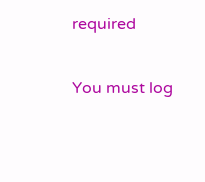required

You must log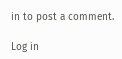in to post a comment.

Log in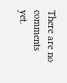There are no comments yet.